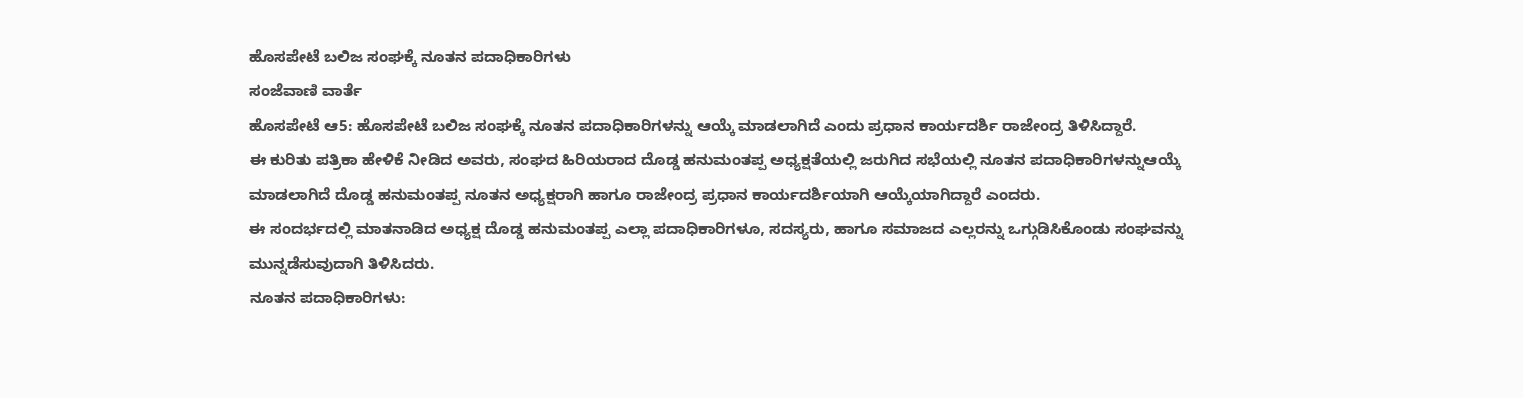ಹೊಸಪೇಟೆ ಬಲಿಜ ಸಂಘಕ್ಕೆ ನೂತನ ಪದಾಧಿಕಾರಿಗಳು
ಸಂಜೆವಾಣಿ ವಾರ್ತೆ
ಹೊಸಪೇಟೆ ಆ5: ಹೊಸಪೇಟೆ ಬಲಿಜ ಸಂಘಕ್ಕೆ ನೂತನ ಪದಾಧಿಕಾರಿಗಳನ್ನು ಆಯ್ಕೆ ಮಾಡಲಾಗಿದೆ ಎಂದು ಪ್ರಧಾನ ಕಾರ್ಯದರ್ಶಿ ರಾಜೇಂದ್ರ ತಿಳಿಸಿದ್ದಾರೆ.
ಈ ಕುರಿತು ಪತ್ರಿಕಾ ಹೇಳಿಕೆ ನೀಡಿದ ಅವರು, ಸಂಘದ ಹಿರಿಯರಾದ ದೊಡ್ಡ ಹನುಮಂತಪ್ಪ ಅಧ್ಯಕ್ಷತೆಯಲ್ಲಿ ಜರುಗಿದ ಸಭೆಯಲ್ಲಿ ನೂತನ ಪದಾಧಿಕಾರಿಗಳನ್ನುಆಯ್ಕೆ ಮಾಡಲಾಗಿದೆ ದೊಡ್ಡ ಹನುಮಂತಪ್ಪ ನೂತನ ಅಧ್ಯಕ್ಷರಾಗಿ ಹಾಗೂ ರಾಜೇಂದ್ರ ಪ್ರಧಾನ ಕಾರ್ಯದರ್ಶಿಯಾಗಿ ಆಯ್ಕೆಯಾಗಿದ್ದಾರೆ ಎಂದರು.
ಈ ಸಂದರ್ಭದಲ್ಲಿ ಮಾತನಾಡಿದ ಅಧ್ಯಕ್ಷ ದೊಡ್ಡ ಹನುಮಂತಪ್ಪ ಎಲ್ಲಾ ಪದಾಧಿಕಾರಿಗಳೂ, ಸದಸ್ಯರು, ಹಾಗೂ ಸಮಾಜದ ಎಲ್ಲರನ್ನು ಒಗ್ಗುಡಿಸಿಕೊಂಡು ಸಂಘವನ್ನು ಮುನ್ನಡೆಸುವುದಾಗಿ ತಿಳಿಸಿದರು.
ನೂತನ ಪದಾಧಿಕಾರಿಗಳು: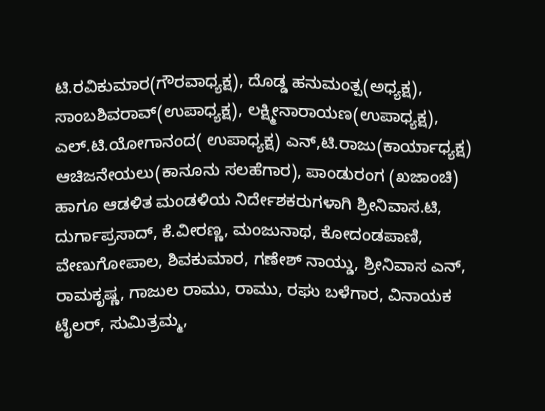ಟಿ.ರವಿಕುಮಾರ(ಗೌರವಾಧ್ಯಕ್ಷ), ದೊಡ್ಡ ಹನುಮಂತ್ಪ(ಅಧ್ಯಕ್ಷ), ಸಾಂಬಶಿವರಾವ್(ಉಪಾಧ್ಯಕ್ಷ), ಲಕ್ಷ್ಮೀನಾರಾಯಣ(ಉಪಾಧ್ಯಕ್ಷ), ಎಲ್.ಟಿ.ಯೋಗಾನಂದ( ಉಪಾಧ್ಯಕ್ಷ) ಎನ್,ಟಿ.ರಾಜು(ಕಾರ್ಯಾಧ್ಯಕ್ಷ) ಆಚಿಜನೇಯಲು(ಕಾನೂನು ಸಲಹೆಗಾರ), ಪಾಂಡುರಂಗ (ಖಜಾಂಚಿ) ಹಾಗೂ ಆಡಳಿತ ಮಂಡಳಿಯ ನಿರ್ದೇಶಕರುಗಳಾಗಿ ಶ್ರೀನಿವಾಸ.ಟಿ, ದುರ್ಗಾಪ್ರಸಾದ್, ಕೆ.ವೀರಣ್ಣ, ಮಂಜುನಾಥ, ಕೋದಂಡಪಾಣಿ, ವೇಣುಗೋಪಾಲ, ಶಿವಕುಮಾರ, ಗಣೇಶ್ ನಾಯ್ಡು, ಶ್ರೀನಿವಾಸ ಎನ್, ರಾಮಕೃಷ್ಣ, ಗಾಜುಲ ರಾಮು, ರಾಮು, ರಘು ಬಳೆಗಾರ, ವಿನಾಯಕ ಟೈಲರ್, ಸುಮಿತ್ರಮ್ಮ,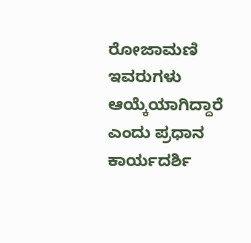ರೋಜಾಮಣಿ ಇವರುಗಳು ಆಯ್ಕೆಯಾಗಿದ್ದಾರೆ ಎಂದು ಪ್ರಧಾನ ಕಾರ್ಯದರ್ಶಿ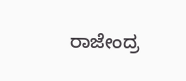ರಾಜೇಂದ್ರ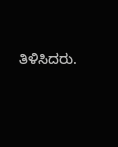ತಿಳಿಸಿದರು.